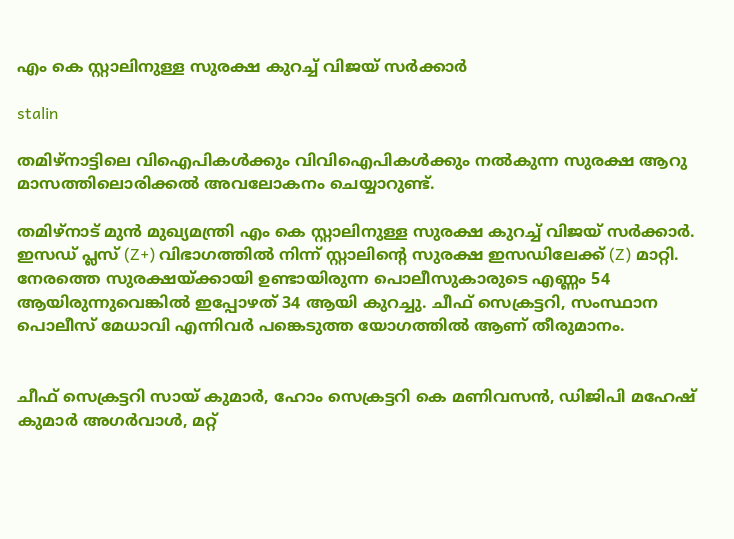എം കെ സ്റ്റാലിനുള്ള സുരക്ഷ കുറച്ച് വിജയ് സര്‍ക്കാര്‍

stalin

തമിഴ്നാട്ടിലെ വിഐപികള്‍ക്കും വിവിഐപികള്‍ക്കും നല്‍കുന്ന സുരക്ഷ ആറു മാസത്തിലൊരിക്കല്‍ അവലോകനം ചെയ്യാറുണ്ട്.

തമിഴ്‌നാട് മുന്‍ മുഖ്യമന്ത്രി എം കെ സ്റ്റാലിനുള്ള സുരക്ഷ കുറച്ച് വിജയ് സര്‍ക്കാര്‍. ഇസഡ് പ്ലസ് (Z+) വിഭാഗത്തില്‍ നിന്ന് സ്റ്റാലിന്റെ സുരക്ഷ ഇസഡിലേക്ക് (Z) മാറ്റി. നേരത്തെ സുരക്ഷയ്ക്കായി ഉണ്ടായിരുന്ന പൊലീസുകാരുടെ എണ്ണം 54 ആയിരുന്നുവെങ്കില്‍ ഇപ്പോഴത് 34 ആയി കുറച്ചു. ചീഫ് സെക്രട്ടറി, സംസ്ഥാന പൊലീസ് മേധാവി എന്നിവര്‍ പങ്കെടുത്ത യോഗത്തില്‍ ആണ് തീരുമാനം.


ചീഫ് സെക്രട്ടറി സായ് കുമാര്‍, ഹോം സെക്രട്ടറി കെ മണിവസന്‍, ഡിജിപി മഹേഷ് കുമാര്‍ അഗര്‍വാള്‍, മറ്റ്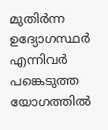മുതിര്‍ന്ന ഉദ്യോഗസ്ഥര്‍ എന്നിവര്‍ പങ്കെടുത്ത യോഗത്തില്‍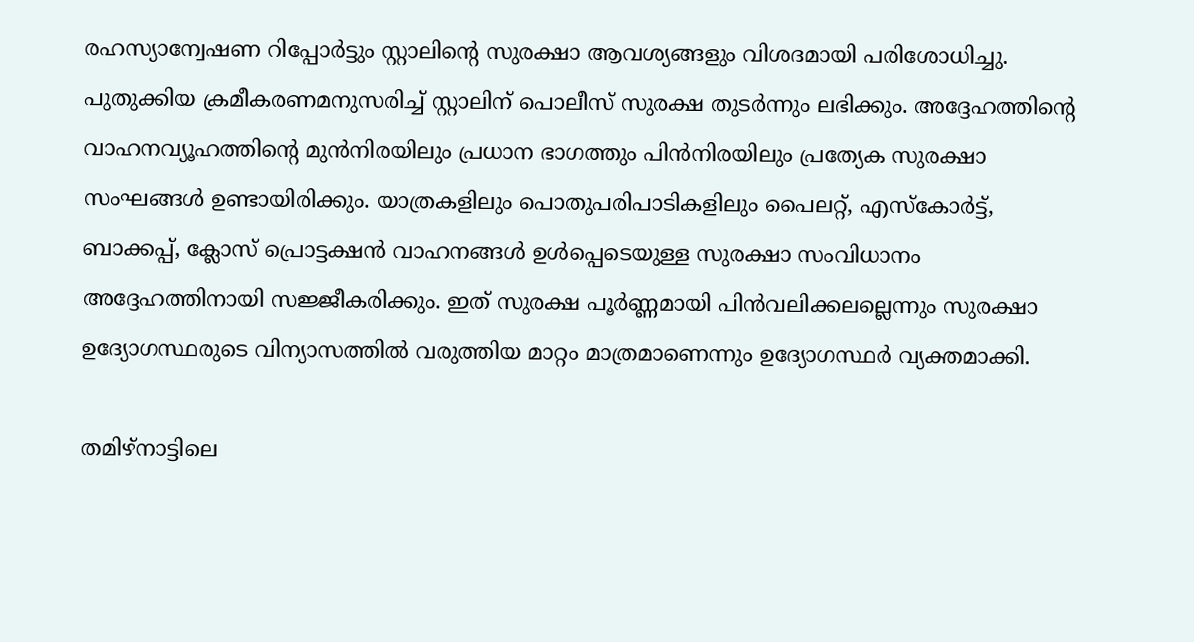രഹസ്യാന്വേഷണ റിപ്പോര്‍ട്ടും സ്റ്റാലിന്റെ സുരക്ഷാ ആവശ്യങ്ങളും വിശദമായി പരിശോധിച്ചു. പുതുക്കിയ ക്രമീകരണമനുസരിച്ച് സ്റ്റാലിന് പൊലീസ് സുരക്ഷ തുടര്‍ന്നും ലഭിക്കും. അദ്ദേഹത്തിന്റെ വാഹനവ്യൂഹത്തിന്റെ മുന്‍നിരയിലും പ്രധാന ഭാഗത്തും പിന്‍നിരയിലും പ്രത്യേക സുരക്ഷാ സംഘങ്ങള്‍ ഉണ്ടായിരിക്കും. യാത്രകളിലും പൊതുപരിപാടികളിലും പൈലറ്റ്, എസ്‌കോര്‍ട്ട്, ബാക്കപ്പ്, ക്ലോസ് പ്രൊട്ടക്ഷന്‍ വാഹനങ്ങള്‍ ഉള്‍പ്പെടെയുള്ള സുരക്ഷാ സംവിധാനം അദ്ദേഹത്തിനായി സജ്ജീകരിക്കും. ഇത് സുരക്ഷ പൂര്‍ണ്ണമായി പിന്‍വലിക്കലല്ലെന്നും സുരക്ഷാ ഉദ്യോഗസ്ഥരുടെ വിന്യാസത്തില്‍ വരുത്തിയ മാറ്റം മാത്രമാണെന്നും ഉദ്യോഗസ്ഥര്‍ വ്യക്തമാക്കി.

തമിഴ്നാട്ടിലെ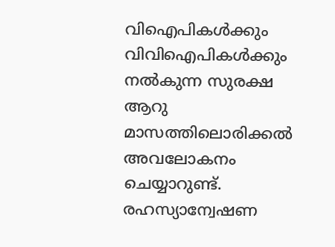വിഐപികള്‍ക്കും വിവിഐപികള്‍ക്കും നല്‍കുന്ന സുരക്ഷ ആറു മാസത്തിലൊരിക്കല്‍ അവലോകനം ചെയ്യാറുണ്ട്. രഹസ്യാന്വേഷണ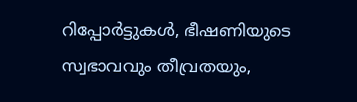റിപ്പോര്‍ട്ടുകള്‍, ഭീഷണിയുടെ സ്വഭാവവും തീവ്രതയും,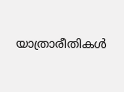യാത്രാരീതികള്‍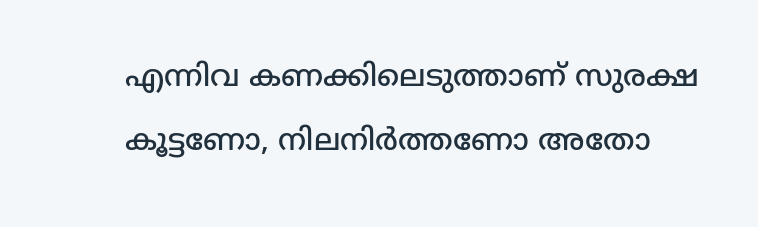എന്നിവ കണക്കിലെടുത്താണ് സുരക്ഷ കൂട്ടണോ, നിലനിര്‍ത്തണോ അതോ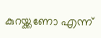കുറയ്ക്കണോ എന്ന്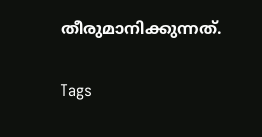തീരുമാനിക്കുന്നത്.

Tags